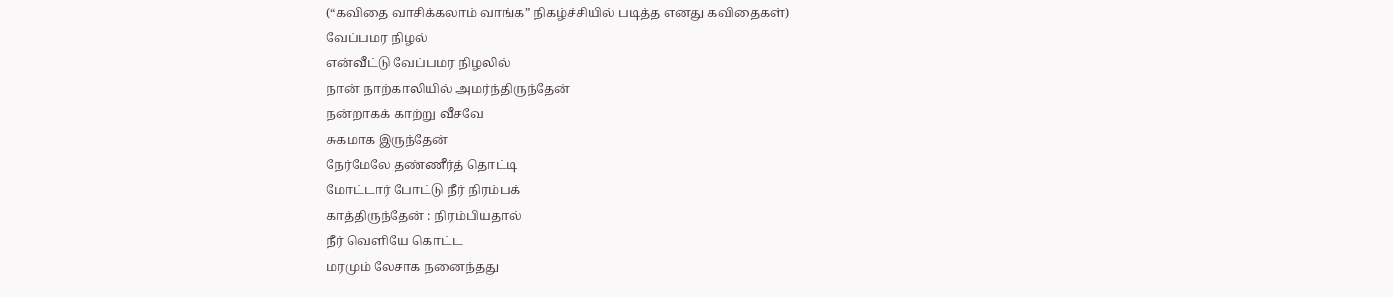(“கவிதை வாசிக்கலாம் வாங்க” நிகழ்ச்சியில் படித்த எனது கவிதைகள்)
வேப்பமர நிழல்
என்வீட்டு வேப்பமர நிழலில்
நான் நாற்காலியில் அமர்ந்திருந்தேன்
நன்றாகக் காற்று வீசவே
சுகமாக இருந்தேன்
நேர்மேலே தண்ணீர்த் தொட்டி
மோட்டார் போட்டு நீர் நிரம்பக்
காத்திருந்தேன் : நிரம்பியதால்
நீர் வெளியே கொட்ட
மரமும் லேசாக நனைந்தது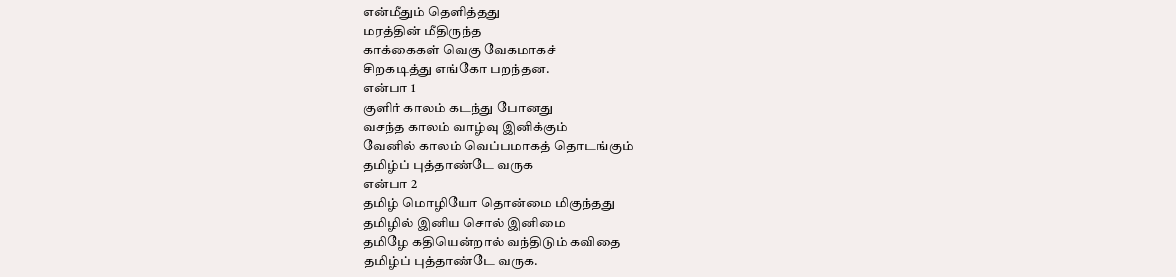என்மீதும் தெளித்தது
மரத்தின் மீதிருந்த
காக்கைகள் வெகு வேகமாகச்
சிறகடித்து எங்கோ பறந்தன.
என்பா 1
குளிர் காலம் கடந்து போனது
வசந்த காலம் வாழ்வு இனிக்கும்
வேனில் காலம் வெப்பமாகத் தொடங்கும்
தமிழ்ப் புத்தாண்டே வருக
என்பா 2
தமிழ் மொழியோ தொன்மை மிகுந்தது
தமிழில் இனிய சொல் இனிமை
தமிழே கதியென்றால் வந்திடும் கவிதை
தமிழ்ப் புத்தாண்டே வருக.